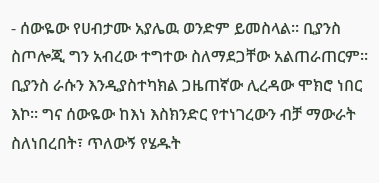- ሰውዬው የሀብታሙ አያሌዉ ወንድም ይመስላል፡፡ ቢያንስ ስጦሎጂ ግን አብረው ተግተው ስለማደጋቸው አልጠራጠርም፡፡
ቢያንስ ራሱን እንዲያስተካክል ጋዜጠኛው ሊረዳው ሞክሮ ነበር እኮ፡፡ ግና ሰውዬው ከእነ እስክንድር የተነገረውን ብቻ ማውራት ስለነበረበት፣ ጥለውኝ የሄዱት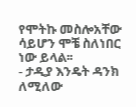የሞትኩ መስሎአቸው ሳይሆን ሞቼ ስለነበር ነው ይላል፡፡
- ታዲያ እንዴት ዳንክ ለሚለው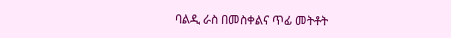ባልዲ ራስ በመስቀልና ጥፊ መትቶት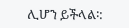ሊሆን ይችላል፡: